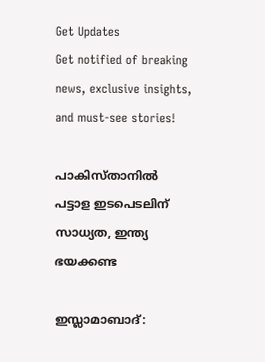Get Updates
Get notified of breaking news, exclusive insights, and must-see stories!

പാകിസ്താനില്‍ പട്ടാള ഇടപെടലിന് സാധ്യത, ഇന്ത്യ ഭയക്കണ്ട

ഇസ്ലാമാബാദ്: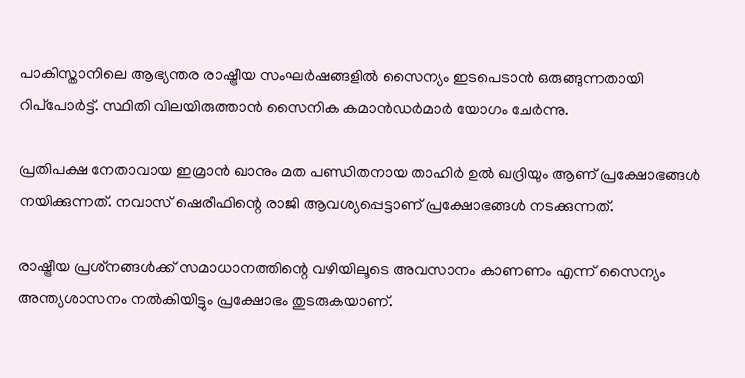പാകിസ്താനിലെ ആഭ്യന്തര രാഷ്ട്രീയ സംഘര്‍ഷങ്ങളില്‍ സൈന്യം ഇടപെടാന്‍ ഒരുങ്ങുന്നതായി റിപ്‌പോര്‍ട്ട്. സ്ഥിതി വിലയിരുത്താന്‍ സൈനിക കമാന്‍ഡര്‍മാര്‍ യോഗം ചേര്‍ന്നു.

പ്രതിപക്ഷ നേതാവായ ഇമ്രാന്‍ ഖാനും മത പണ്ഡിതനായ താഹിര്‍ ഉല്‍ ഖദ്രിയും ആണ് പ്രക്ഷോഭങ്ങള്‍ നയിക്കുന്നത്. നവാസ് ഷെരീഫിന്റെ രാജി ആവശ്യപ്പെട്ടാണ് പ്രക്ഷോഭങ്ങള്‍ നടക്കുന്നത്.

രാഷ്ട്രീയ പ്രശ്‌നങ്ങള്‍ക്ക് സമാധാനത്തിന്റെ വഴിയിലൂടെ അവസാനം കാണണം എന്ന് സൈന്യം അന്ത്യശാസനം നല്‍കിയിട്ടും പ്രക്ഷോഭം തുടരുകയാണ്.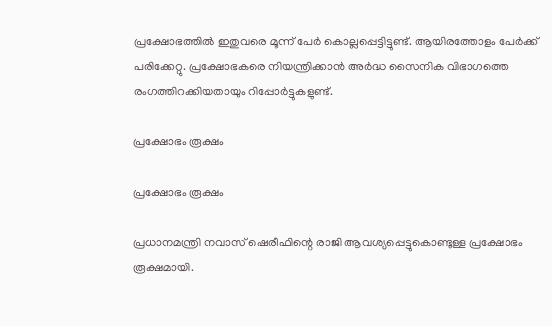പ്രക്ഷോഭത്തില്‍ ഇതുവരെ മൂന്ന് പേര്‍ കൊല്ലപ്പെട്ടിട്ടുണ്ട്. ആയിരത്തോളം പേര്‍ക്ക് പരിക്കേറ്റു. പ്രക്ഷോഭകരെ നിയന്ത്രിക്കാന്‍ അര്‍ദ്ധ സൈനിക വിഭാഗത്തെ രംഗത്തിറക്കിയതായും റിപ്പോര്‍ട്ടുകളുണ്ട്.

പ്രക്ഷോഭം രൂക്ഷം

പ്രക്ഷോഭം രൂക്ഷം

പ്രധാനമന്ത്രി നവാസ് ഷെരീഫിന്റെ രാജി ആവശ്യപ്പെട്ടുകൊണ്ടുള്ള പ്രക്ഷോഭം രൂക്ഷമായി.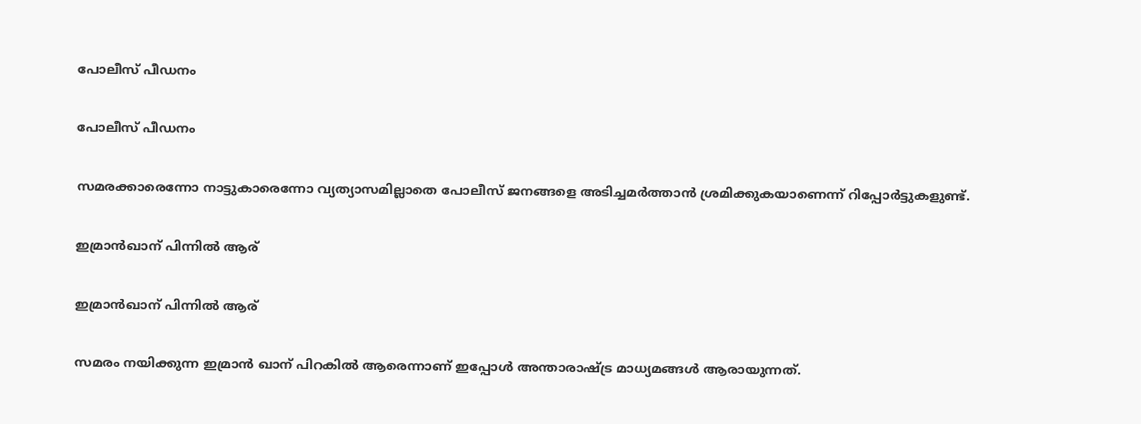പോലീസ് പീഡനം

പോലീസ് പീഡനം

സമരക്കാരെന്നോ നാട്ടുകാരെന്നോ വ്യത്യാസമില്ലാതെ പോലീസ് ജനങ്ങളെ അടിച്ചമര്‍ത്താന്‍ ശ്രമിക്കുകയാണെന്ന് റിപ്പോര്‍ട്ടുകളുണ്ട്.

ഇമ്രാന്‍ഖാന് പിന്നില്‍ ആര്

ഇമ്രാന്‍ഖാന് പിന്നില്‍ ആര്

സമരം നയിക്കുന്ന ഇമ്രാന്‍ ഖാന് പിറകില്‍ ആരെന്നാണ് ഇപ്പോള്‍ അന്താരാഷ്ട്ര മാധ്യമങ്ങള്‍ ആരായുന്നത്.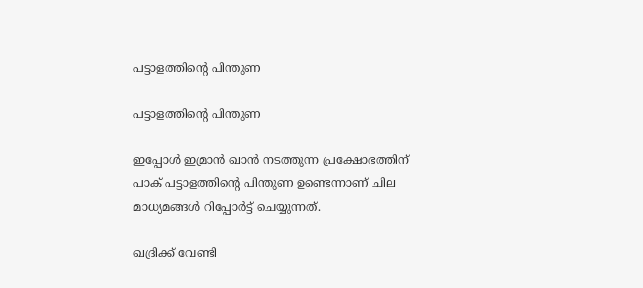പട്ടാളത്തിന്റെ പിന്തുണ

പട്ടാളത്തിന്റെ പിന്തുണ

ഇപ്പോള്‍ ഇമ്രാന്‍ ഖാന്‍ നടത്തുന്ന പ്രക്ഷോഭത്തിന് പാക് പട്ടാളത്തിന്റെ പിന്തുണ ഉണ്ടെന്നാണ് ചില മാധ്യമങ്ങള്‍ റിപ്പോര്‍ട്ട് ചെയ്യുന്നത്.

ഖദ്രിക്ക് വേണ്ടി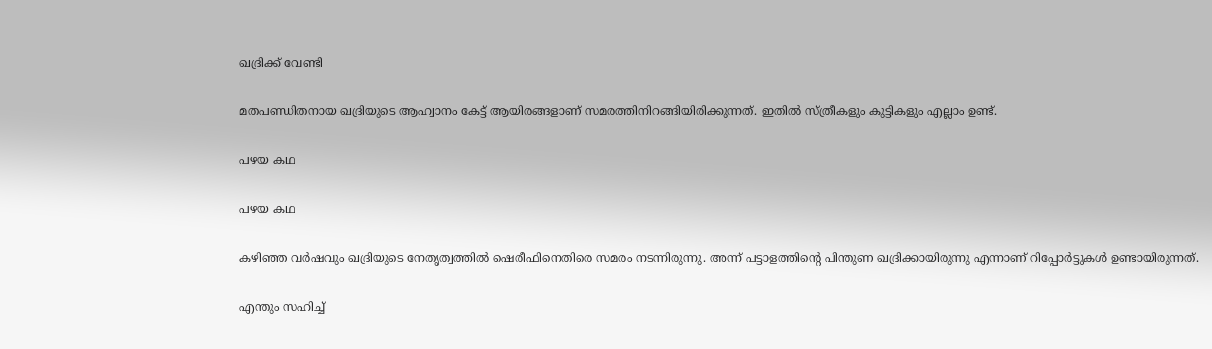ഖദ്രിക്ക് വേണ്ടി

മതപണ്ഡിതനായ ഖദ്രിയുടെ ആഹ്വാനം കേട്ട് ആയിരങ്ങളാണ് സമരത്തിനിറങ്ങിയിരിക്കുന്നത്. ഇതില്‍ സ്ത്രീകളും കുട്ടികളും എല്ലാം ഉണ്ട്.

പഴയ കഥ

പഴയ കഥ

കഴിഞ്ഞ വര്‍ഷവും ഖദ്രിയുടെ നേതൃത്വത്തില്‍ ഷെരീഫിനെതിരെ സമരം നടന്നിരുന്നു. അന്ന് പട്ടാളത്തിന്റെ പിന്തുണ ഖദ്രിക്കായിരുന്നു എന്നാണ് റിപ്പോര്‍ട്ടുകള്‍ ഉണ്ടായിരുന്നത്.

എന്തും സഹിച്ച്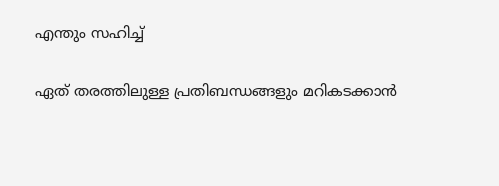എന്തും സഹിച്ച്

ഏത് തരത്തിലുള്ള പ്രതിബന്ധങ്ങളും മറികടക്കാന്‍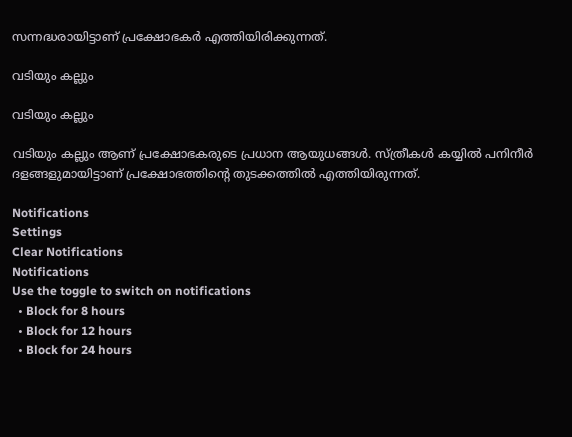സന്നദ്ധരായിട്ടാണ് പ്രക്ഷോഭകര്‍ എത്തിയിരിക്കുന്നത്.

വടിയും കല്ലും

വടിയും കല്ലും

വടിയും കല്ലും ആണ് പ്രക്ഷോഭകരുടെ പ്രധാന ആയുധങ്ങള്‍. സ്ത്രീകള്‍ കയ്യില്‍ പനിനീര്‍ ദളങ്ങളുമായിട്ടാണ് പ്രക്ഷോഭത്തിന്റെ തുടക്കത്തില്‍ എത്തിയിരുന്നത്.

Notifications
Settings
Clear Notifications
Notifications
Use the toggle to switch on notifications
  • Block for 8 hours
  • Block for 12 hours
  • Block for 24 hours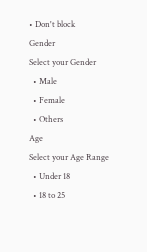• Don't block
Gender
Select your Gender
  • Male
  • Female
  • Others
Age
Select your Age Range
  • Under 18
  • 18 to 25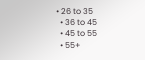• 26 to 35
  • 36 to 45
  • 45 to 55
  • 55+